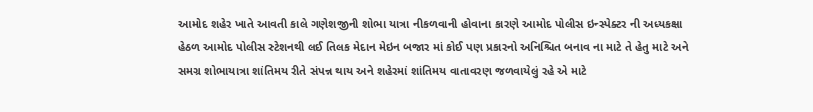આમોદ શહેર ખાતે આવતી કાલે ગણેશજીની શોભા યાત્રા નીકળવાની હોવાના કારણે આમોદ પોલીસ ઇન્સ્પેક્ટર ની અધ્યકક્ષા હેઠળ આમોદ પોલીસ સ્ટેશનથી લઈ તિલક મેદાન મેઇન બજાર માં કોઈ પણ પ્રકારનો અનિશ્ચિત બનાવ ના માટે તે હેતુ માટે અને સમગ્ર શોભાયાત્રા શાંતિમય રીતે સંપન્ન થાય અને શહેરમાં શાંતિમય વાતાવરણ જળવાયેલું રહે એ માટે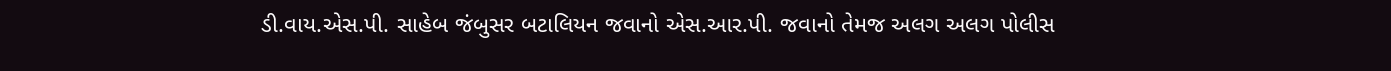ડી.વાય.એસ.પી. સાહેબ જંબુસર બટાલિયન જવાનો એસ.આર.પી. જવાનો તેમજ અલગ અલગ પોલીસ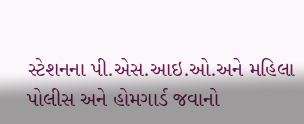સ્ટેશનના પી.એસ.આઇ.ઓ.અને મહિલા પોલીસ અને હોમગાર્ડ જવાનો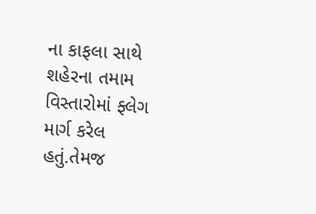ના કાફલા સાથે શહેરના તમામ વિસ્તારોમાં ફ્લેગ માર્ગ કરેલ હતું.તેમજ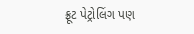ફ્રૂટ પેટ્રોલિંગ પણ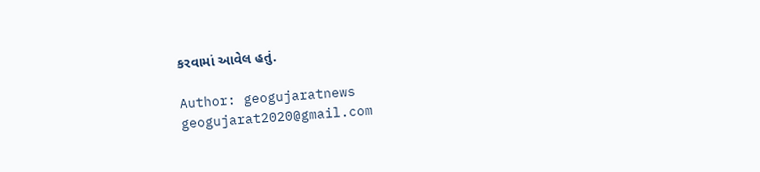કરવામાં આવેલ હતું.

Author: geogujaratnews
geogujarat2020@gmail.com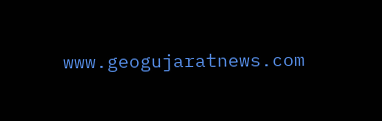www.geogujaratnews.com